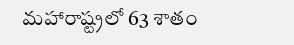మహారాష్ట్రలో 63 శాతం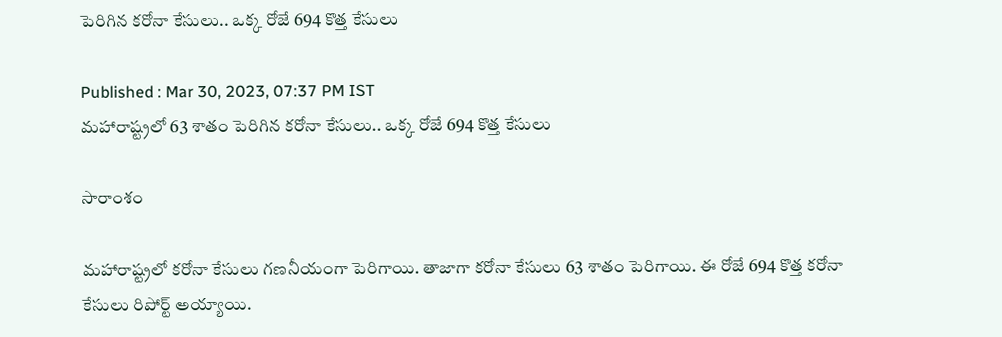పెరిగిన కరోనా కేసులు.. ఒక్క రోజే 694 కొత్త కేసులు

Published : Mar 30, 2023, 07:37 PM IST
మహారాష్ట్రలో 63 శాతం పెరిగిన కరోనా కేసులు.. ఒక్క రోజే 694 కొత్త కేసులు

సారాంశం

మహారాష్ట్రలో కరోనా కేసులు గణనీయంగా పెరిగాయి. తాజాగా కరోనా కేసులు 63 శాతం పెరిగాయి. ఈ రోజే 694 కొత్త కరోనా కేసులు రిపోర్ట్ అయ్యాయి.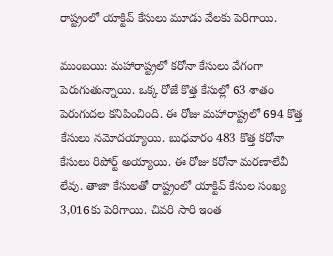రాష్ట్రంలో యాక్టివ్ కేసులు మూడు వేలకు పెరిగాయి.

ముంబయి: మహారాష్ట్రలో కరోనా కేసులు వేగంగా పెరుగుతున్నాయి. ఒక్క రోజే కొత్త కేసుల్లో 63 శాతం పెరుగుదల కనిపించింది. ఈ రోజు మహారాష్ట్రలో 694 కొత్త కేసులు నమోదయ్యాయి. బుధవారం 483 కొత్త కరోనా కేసులు రిపోర్ట్ అయ్యాయి. ఈ రోజు కరోనా మరణాలేవీ లేవు. తాజా కేసులతో రాష్ట్రంలో యాక్టివ్ కేసుల సంఖ్య  3,016కు పెరిగాయి. చివరి సారి ఇంత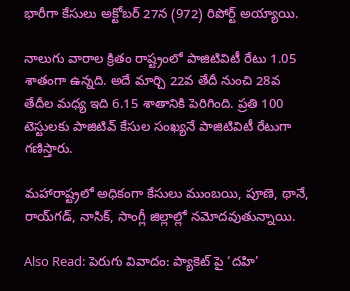భారీగా కేసులు అక్టోబర్ 27న (972) రిపోర్ట్ అయ్యాయి.

నాలుగు వారాల క్రితం రాష్ట్రంలో పాజిటివిటీ రేటు 1.05 శాతంగా ఉన్నది. అదే మార్చి 22వ తేదీ నుంచి 28వ తేదీల మధ్య ఇది 6.15 శాతానికి పెరిగింది. ప్రతి 100 టెస్టులకు పాజిటివ్ కేసుల సంఖ్యనే పాజిటివిటీ రేటుగా గణిస్తారు.

మహారాష్ట్రలో అధికంగా కేసులు ముంబయి, పూణె, థానే, రాయ్‌గడ్, నాసిక్, సాంగ్లీ జిల్లాల్లో నమోదవుతున్నాయి.

Also Read: పెరుగు వివాదం: ప్యాకెట్ పై ‘దహి’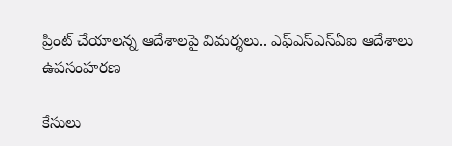ప్రింట్ చేయాలన్న ఆదేశాలపై విమర్శలు.. ఎఫ్ఎస్ఎస్ఏఐ ఆదేశాలు ఉపసంహరణ

కేసులు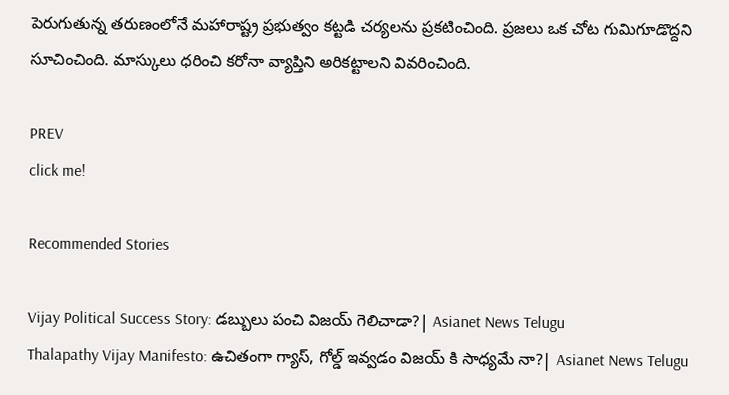పెరుగుతున్న తరుణంలోనే మహారాష్ట్ర ప్రభుత్వం కట్టడి చర్యలను ప్రకటించింది. ప్రజలు ఒక చోట గుమిగూడొద్దని సూచించింది. మాస్కులు ధరించి కరోనా వ్యాప్తిని అరికట్టాలని వివరించింది.

PREV
click me!

Recommended Stories

Vijay Political Success Story: డబ్బులు పంచి విజయ్ గెలిచాడా?| Asianet News Telugu
Thalapathy Vijay Manifesto: ఉచితంగా గ్యాస్, గోల్డ్ ఇవ్వడం విజయ్ కి సాధ్యమే నా?| Asianet News Telugu